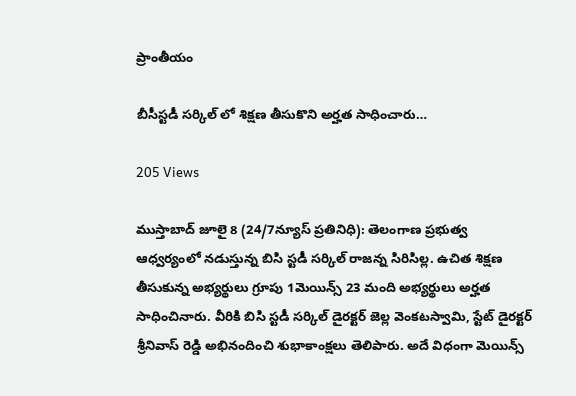ప్రాంతీయం

బీసీస్టడీ సర్కిల్ లో శిక్షణ తీసుకొని అర్హత సాధించారు…

205 Views

ముస్తాబాద్ జూలై 8 (24/7న్యూస్ ప్రతినిధి): తెలంగాణ ప్రభుత్వ ఆధ్వర్యంలో నడుస్తున్న బిసి స్టడీ సర్కిల్ రాజన్న సిరిసిల్ల. ఉచిత శిక్షణ తీసుకున్న అభ్యర్థులు గ్రూపు 1మెయిన్స్ 23 మంది అభ్యర్థులు అర్హత సాధించినారు. వీరికి బిసి స్టడీ సర్కిల్ డైరక్టర్ జెల్ల వెంకటస్వామి, స్టేట్ డైరక్టర్ శ్రీనివాస్ రెడ్డి అభినందించి శుభాకాంక్షలు తెలిపారు. అదే విధంగా మెయిన్స్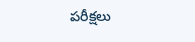పరీక్షలు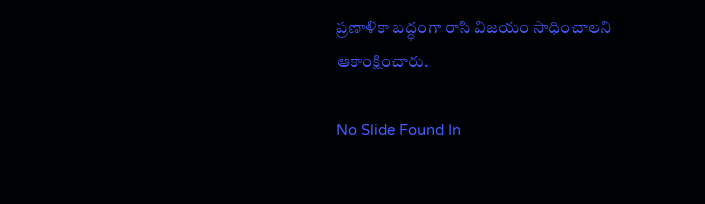ప్రణాళికా బద్ధంగా రాసి విజయం సాధించాలని ఆకాంక్షించారు.

No Slide Found In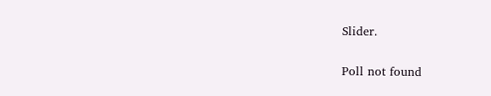Slider.

Poll not found